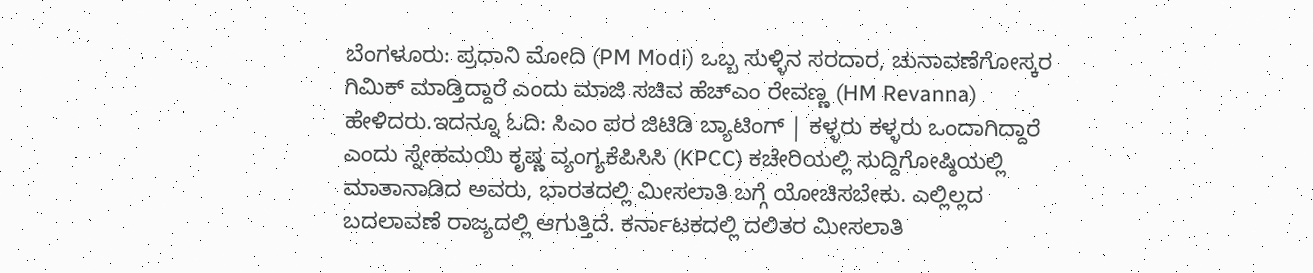ಬೆಂಗಳೂರು: ಪ್ರಧಾನಿ ಮೋದಿ (PM Modi) ಒಬ್ಬ ಸುಳ್ಳಿನ ಸರದಾರ, ಚುನಾವಣೆಗೋಸ್ಕರ ಗಿಮಿಕ್ ಮಾಡ್ತಿದ್ದಾರೆ ಎಂದು ಮಾಜಿ ಸಚಿವ ಹೆಚ್‌ಎಂ ರೇವಣ್ಣ (HM Revanna) ಹೇಳಿದರು.ಇದನ್ನೂ ಓದಿ: ಸಿಎಂ ಪರ ಜಿಟಿಡಿ ಬ್ಯಾಟಿಂಗ್ | ಕಳ್ಳರು ಕಳ್ಳರು ಒಂದಾಗಿದ್ದಾರೆ ಎಂದು ಸ್ನೇಹಮಯಿ ಕೃಷ್ಣ ವ್ಯಂಗ್ಯಕೆಪಿಸಿಸಿ (KPCC) ಕಚೇರಿಯಲ್ಲಿ ಸುದ್ದಿಗೋಷ್ಠಿಯಲ್ಲಿ ಮಾತಾನಾಡಿದ ಅವರು, ಭಾರತದಲ್ಲಿ ಮೀಸಲಾತಿ ಬಗ್ಗೆ ಯೋಚಿಸಬೇಕು. ಎಲ್ಲಿಲ್ಲದ ಬದಲಾವಣೆ ರಾಜ್ಯದಲ್ಲಿ ಆಗುತ್ತಿದೆ. ಕರ್ನಾಟಕದಲ್ಲಿ ದಲಿತರ ಮೀಸಲಾತಿ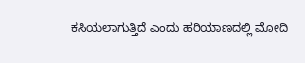ಕಸಿಯಲಾಗುತ್ತಿದೆ ಎಂದು ಹರಿಯಾಣದಲ್ಲಿ ಮೋದಿ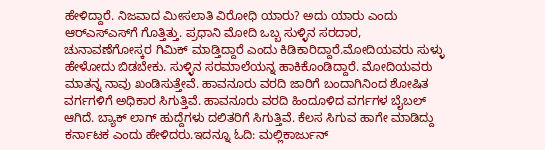ಹೇಳಿದ್ದಾರೆ. ನಿಜವಾದ ಮೀಸಲಾತಿ ವಿರೋಧಿ ಯಾರು? ಅದು ಯಾರು ಎಂದು ಆರ್‌ಎಸ್‌ಎಸ್‌ಗೆ ಗೊತ್ತಿತ್ತು. ಪ್ರಧಾನಿ ಮೋದಿ ಒಬ್ಬ ಸುಳ್ಳಿನ ಸರದಾರ, ಚುನಾವಣೆಗೋಸ್ಕರ ಗಿಮಿಕ್ ಮಾಡ್ತಿದ್ದಾರೆ ಎಂದು ಕಿಡಿಕಾರಿದ್ದಾರೆ.ಮೋದಿಯವರು ಸುಳ್ಳು ಹೇಳೋದು ಬಿಡಬೇಕು. ಸುಳ್ಳಿನ ಸರಮಾಲೆಯನ್ನ ಹಾಕಿಕೊಂಡಿದ್ದಾರೆ. ಮೋದಿಯವರು ಮಾತನ್ನ ನಾವು ಖಂಡಿಸುತ್ತೇವೆ. ಹಾವನೂರು ವರದಿ ಜಾರಿಗೆ ಬಂದಾಗಿನಿಂದ ಶೋಷಿತ ವರ್ಗಗಳಿಗೆ ಅಧಿಕಾರ ಸಿಗುತ್ತಿವೆ. ಹಾವನೂರು ವರದಿ ಹಿಂದೂಳಿದ ವರ್ಗಗಳ ಬೈಬಲ್ ಆಗಿದೆ. ಬ್ಯಾಕ್‌ ಲಾಗ್ ಹುದ್ದೆಗಳು ದಲಿತರಿಗೆ ಸಿಗುತ್ತಿವೆ. ಕೆಲಸ ಸಿಗುವ ಹಾಗೇ ಮಾಡಿದ್ದು ಕರ್ನಾಟಕ ಎಂದು ಹೇಳಿದರು.ಇದನ್ನೂ ಓದಿ: ಮಲ್ಲಿಕಾರ್ಜುನ್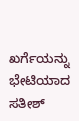ಖರ್ಗೆಯನ್ನು ಭೇಟಿಯಾದ ಸತೀಶ್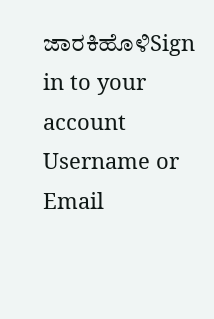ಜಾರಕಿಹೊಳಿSign in to your account
Username or Email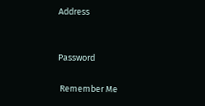Address


Password

 Remember Me